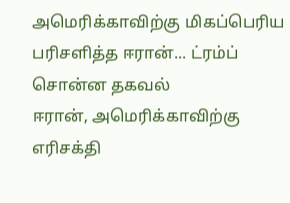அமெரிக்காவிற்கு மிகப்பெரிய பரிசளித்த ஈரான்... ட்ரம்ப் சொன்ன தகவல்
ஈரான், அமெரிக்காவிற்கு எரிசக்தி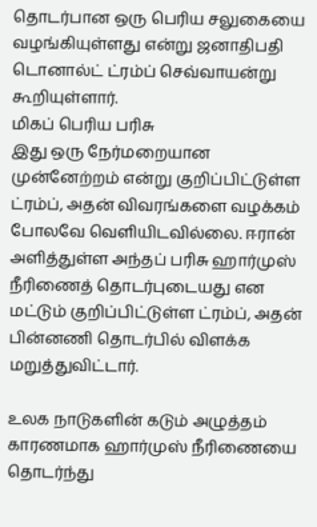தொடர்பான ஒரு பெரிய சலுகையை வழங்கியுள்ளது என்று ஜனாதிபதி டொனால்ட் ட்ரம்ப் செவ்வாயன்று கூறியுள்ளார்.
மிகப் பெரிய பரிசு
இது ஒரு நேர்மறையான முன்னேற்றம் என்று குறிப்பிட்டுள்ள ட்ரம்ப், அதன் விவரங்களை வழக்கம் போலவே வெளியிடவில்லை. ஈரான் அளித்துள்ள அந்தப் பரிசு ஹார்முஸ் நீரிணைத் தொடர்புடையது என மட்டும் குறிப்பிட்டுள்ள ட்ரம்ப், அதன் பின்னணி தொடர்பில் விளக்க மறுத்துவிட்டார்.

உலக நாடுகளின் கடும் அழுத்தம் காரணமாக ஹார்முஸ் நீரிணையை தொடர்ந்து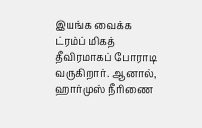இயங்க வைக்க ட்ரம்ப் மிகத் தீவிரமாகப் போராடி வருகிறார். ஆனால், ஹார்முஸ் நீரிணை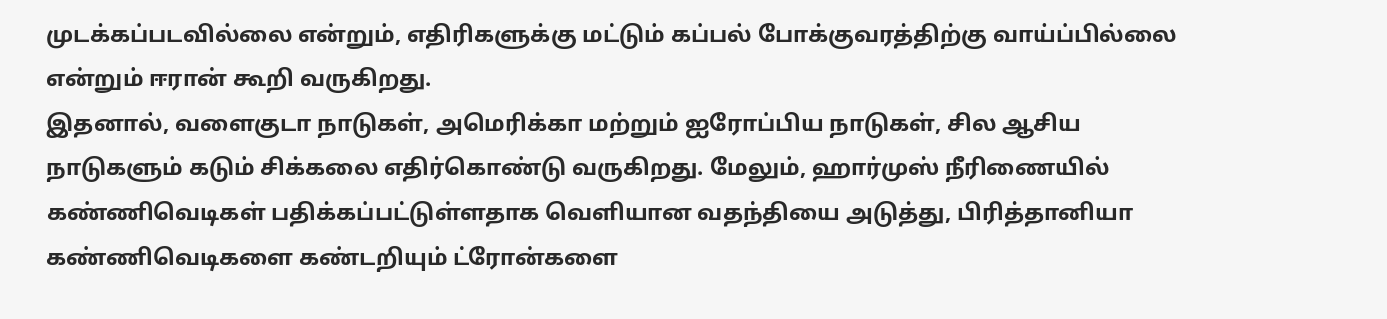முடக்கப்படவில்லை என்றும், எதிரிகளுக்கு மட்டும் கப்பல் போக்குவரத்திற்கு வாய்ப்பில்லை என்றும் ஈரான் கூறி வருகிறது.
இதனால், வளைகுடா நாடுகள், அமெரிக்கா மற்றும் ஐரோப்பிய நாடுகள், சில ஆசிய நாடுகளும் கடும் சிக்கலை எதிர்கொண்டு வருகிறது. மேலும், ஹார்முஸ் நீரிணையில் கண்ணிவெடிகள் பதிக்கப்பட்டுள்ளதாக வெளியான வதந்தியை அடுத்து, பிரித்தானியா கண்ணிவெடிகளை கண்டறியும் ட்ரோன்களை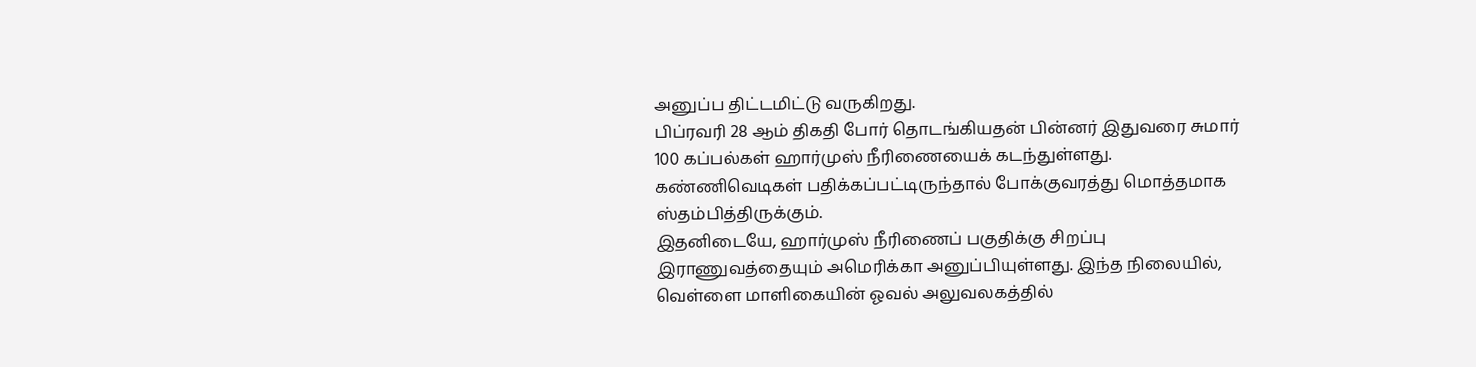அனுப்ப திட்டமிட்டு வருகிறது.
பிப்ரவரி 28 ஆம் திகதி போர் தொடங்கியதன் பின்னர் இதுவரை சுமார் 100 கப்பல்கள் ஹார்முஸ் நீரிணையைக் கடந்துள்ளது. கண்ணிவெடிகள் பதிக்கப்பட்டிருந்தால் போக்குவரத்து மொத்தமாக ஸ்தம்பித்திருக்கும்.
இதனிடையே, ஹார்முஸ் நீரிணைப் பகுதிக்கு சிறப்பு இராணுவத்தையும் அமெரிக்கா அனுப்பியுள்ளது. இந்த நிலையில், வெள்ளை மாளிகையின் ஓவல் அலுவலகத்தில்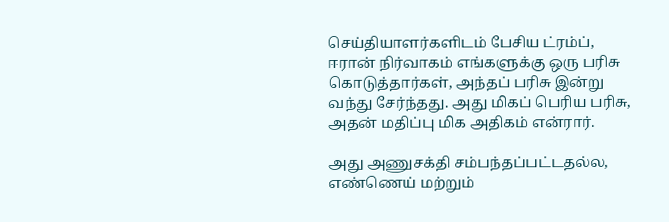செய்தியாளர்களிடம் பேசிய ட்ரம்ப், ஈரான் நிர்வாகம் எங்களுக்கு ஒரு பரிசு கொடுத்தார்கள், அந்தப் பரிசு இன்று வந்து சேர்ந்தது. அது மிகப் பெரிய பரிசு, அதன் மதிப்பு மிக அதிகம் என்ரார்.

அது அணுசக்தி சம்பந்தப்பட்டதல்ல, எண்ணெய் மற்றும்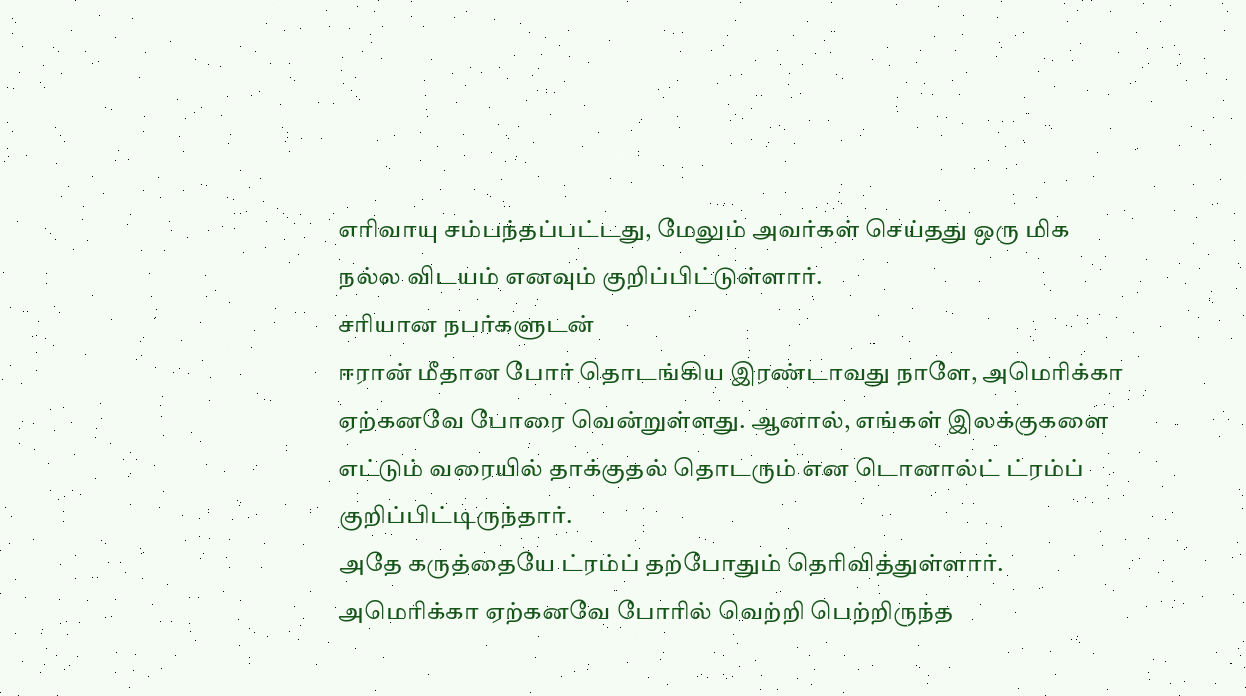எரிவாயு சம்பந்தப்பட்டது, மேலும் அவர்கள் செய்தது ஒரு மிக நல்ல விடயம் எனவும் குறிப்பிட்டுள்ளார்.
சரியான நபர்களுடன்
ஈரான் மீதான போர் தொடங்கிய இரண்டாவது நாளே, அமெரிக்கா ஏற்கனவே போரை வென்றுள்ளது. ஆனால், எங்கள் இலக்குகளை எட்டும் வரையில் தாக்குதல் தொடரும் என டொனால்ட் ட்ரம்ப் குறிப்பிட்டிருந்தார்.
அதே கருத்தையே ட்ரம்ப் தற்போதும் தெரிவித்துள்ளார். அமெரிக்கா ஏற்கனவே போரில் வெற்றி பெற்றிருந்த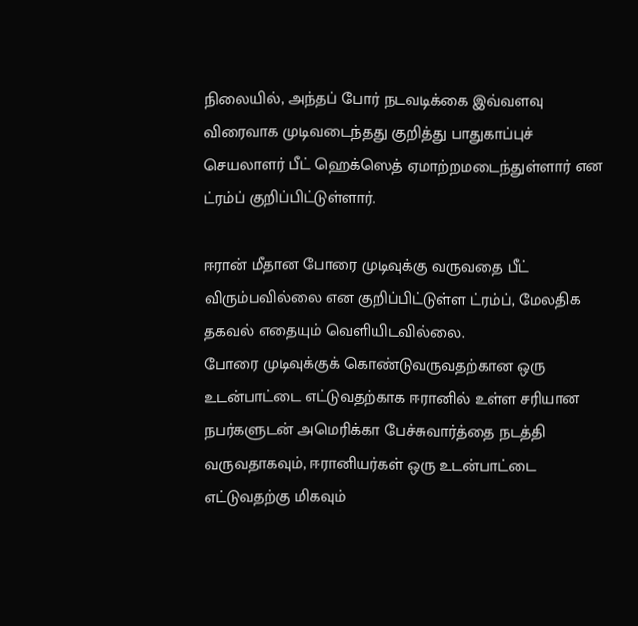நிலையில், அந்தப் போர் நடவடிக்கை இவ்வளவு விரைவாக முடிவடைந்தது குறித்து பாதுகாப்புச் செயலாளர் பீட் ஹெக்ஸெத் ஏமாற்றமடைந்துள்ளார் என ட்ரம்ப் குறிப்பிட்டுள்ளார்.

ஈரான் மீதான போரை முடிவுக்கு வருவதை பீட் விரும்பவில்லை என குறிப்பிட்டுள்ள ட்ரம்ப், மேலதிக தகவல் எதையும் வெளியிடவில்லை.
போரை முடிவுக்குக் கொண்டுவருவதற்கான ஒரு உடன்பாட்டை எட்டுவதற்காக ஈரானில் உள்ள சரியான நபர்களுடன் அமெரிக்கா பேச்சுவார்த்தை நடத்தி வருவதாகவும், ஈரானியர்கள் ஒரு உடன்பாட்டை எட்டுவதற்கு மிகவும்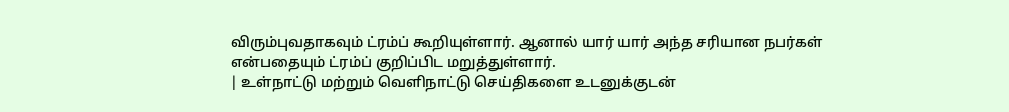விரும்புவதாகவும் ட்ரம்ப் கூறியுள்ளார். ஆனால் யார் யார் அந்த சரியான நபர்கள் என்பதையும் ட்ரம்ப் குறிப்பிட மறுத்துள்ளார்.
| உள்நாட்டு மற்றும் வெளிநாட்டு செய்திகளை உடனுக்குடன்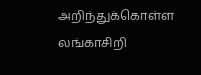அறிந்துக்கொள்ள லங்காசிறி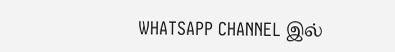WHATSAPP CHANNEL இல்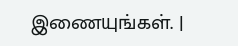இணையுங்கள். |